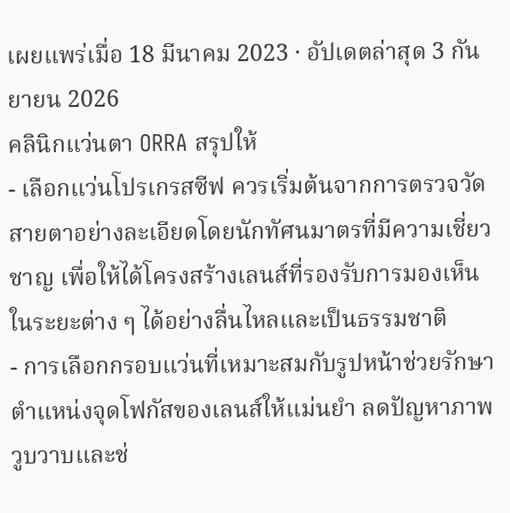เผยแพร่เมื่อ 18 มีนาคม 2023 · อัปเดตล่าสุด 3 กันยายน 2026
คลินิกแว่นตา ORRA สรุปให้
- เลือกแว่นโปรเกรสซีฟ ควรเริ่มต้นจากการตรวจวัดสายตาอย่างละเอียดโดยนักทัศนมาตรที่มีความเชี่ยวชาญ เพื่อให้ได้โครงสร้างเลนส์ที่รองรับการมองเห็นในระยะต่าง ๆ ได้อย่างลื่นไหลและเป็นธรรมชาติ
- การเลือกกรอบแว่นที่เหมาะสมกับรูปหน้าช่วยรักษาตำแหน่งจุดโฟกัสของเลนส์ให้แม่นยำ ลดปัญหาภาพวูบวาบและช่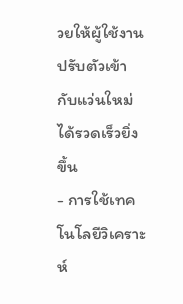วยให้ผู้ใช้งานปรับตัวเข้ากับแว่นใหม่ได้รวดเร็วยิ่งขึ้น
- การใช้เทคโนโลยีวิเคราะห์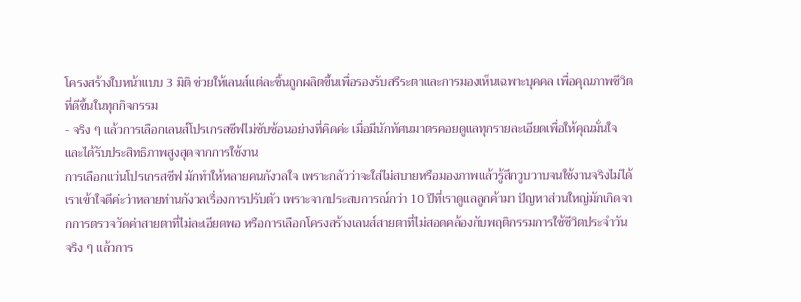โครงสร้างใบหน้าแบบ 3 มิติ ช่วยให้เลนส์แต่ละชิ้นถูกผลิตขึ้นเพื่อรองรับสรีระตาและการมองเห็นเฉพาะบุคคล เพื่อคุณภาพชีวิตที่ดีขึ้นในทุกกิจกรรม
- จริง ๆ แล้วการเลือกเลนส์โปรเกรสซีฟไม่ซับซ้อนอย่างที่คิดค่ะ เมื่อมีนักทัศนมาตรคอยดูแลทุกรายละเอียดเพื่อให้คุณมั่นใจและได้รับประสิทธิภาพสูงสุดจากการใช้งาน
การเลือกแว่นโปรเกรสซีฟ มักทำให้หลายคนกังวลใจ เพราะกลัวว่าจะใส่ไม่สบายหรือมองภาพแล้วรู้สึกวูบวาบจนใช้งานจริงไม่ได้ เราเข้าใจดีค่ะว่าหลายท่านกังวลเรื่องการปรับตัว เพราะจากประสบการณ์กว่า 10 ปีที่เราดูแลลูกค้ามา ปัญหาส่วนใหญ่มักเกิดจากการตรวจวัดค่าสายตาที่ไม่ละเอียดพอ หรือการเลือกโครงสร้างเลนส์สายตาที่ไม่สอดคล้องกับพฤติกรรมการใช้ชีวิตประจำวัน
จริง ๆ แล้วการ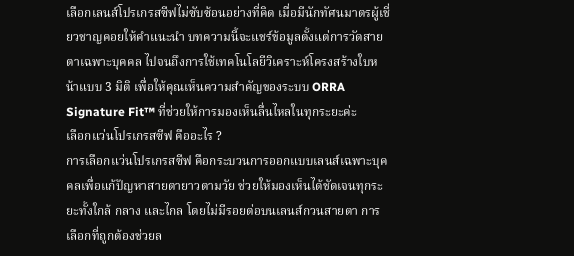เลือกเลนส์โปรเกรสซีฟไม่ซับซ้อนอย่างที่คิด เมื่อมีนักทัศนมาตรผู้เชี่ยวชาญคอยให้คำแนะนำ บทความนี้จะแชร์ข้อมูลตั้งแต่การวัดสายตาเฉพาะบุคคล ไปจนถึงการใช้เทคโนโลยีวิเคราะห์โครงสร้างใบหน้าแบบ 3 มิติ เพื่อให้คุณเห็นความสำคัญของระบบ ORRA Signature Fit™ ที่ช่วยให้การมองเห็นลื่นไหลในทุกระยะค่ะ
เลือกแว่นโปรเกรสซีฟ คืออะไร ?
การเลือกแว่นโปรเกรสซีฟ คือกระบวนการออกแบบเลนส์เฉพาะบุคคลเพื่อแก้ปัญหาสายตายาวตามวัย ช่วยให้มองเห็นได้ชัดเจนทุกระยะทั้งใกล้ กลาง และไกล โดยไม่มีรอยต่อบนเลนส์กวนสายตา การเลือกที่ถูกต้องช่วยล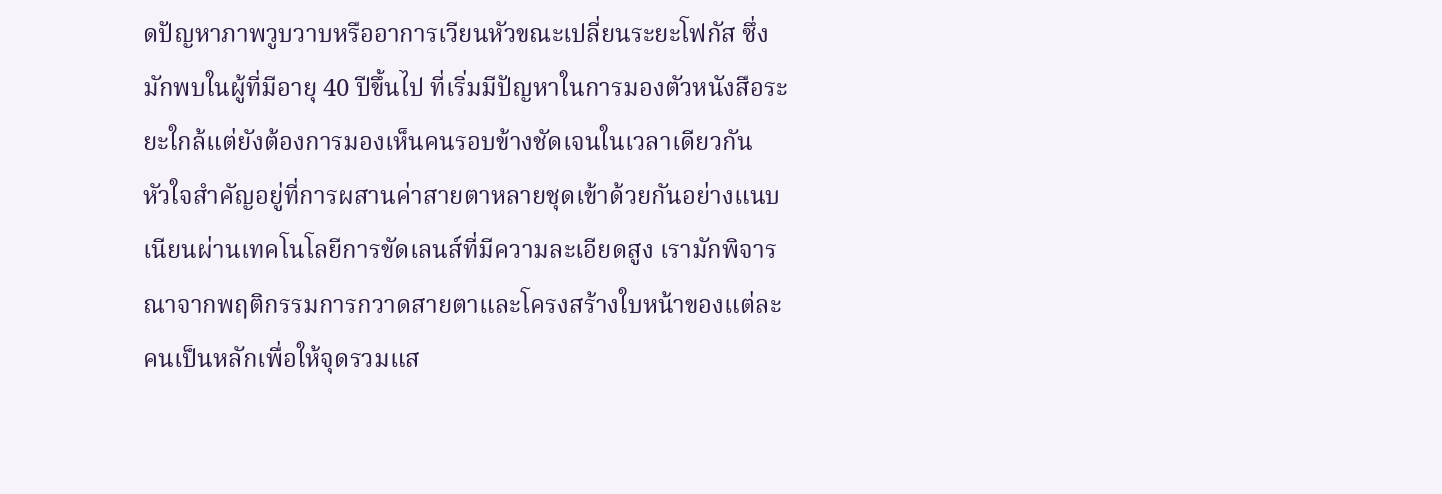ดปัญหาภาพวูบวาบหรืออาการเวียนหัวขณะเปลี่ยนระยะโฟกัส ซึ่งมักพบในผู้ที่มีอายุ 40 ปีขึ้นไป ที่เริ่มมีปัญหาในการมองตัวหนังสือระยะใกล้แต่ยังต้องการมองเห็นคนรอบข้างชัดเจนในเวลาเดียวกัน
หัวใจสำคัญอยู่ที่การผสานค่าสายตาหลายชุดเข้าด้วยกันอย่างแนบเนียนผ่านเทคโนโลยีการขัดเลนส์ที่มีความละเอียดสูง เรามักพิจารณาจากพฤติกรรมการกวาดสายตาและโครงสร้างใบหน้าของแต่ละคนเป็นหลักเพื่อให้จุดรวมแส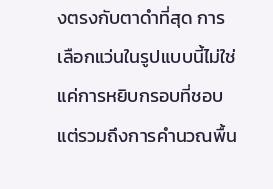งตรงกับตาดำที่สุด การเลือกแว่นในรูปแบบนี้ไม่ใช่แค่การหยิบกรอบที่ชอบ แต่รวมถึงการคำนวณพื้น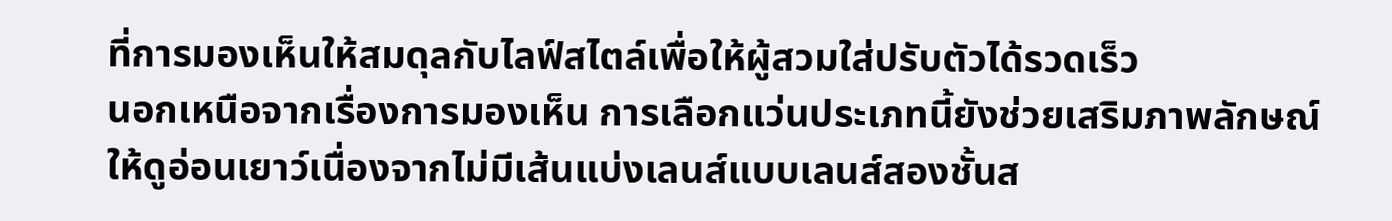ที่การมองเห็นให้สมดุลกับไลฟ์สไตล์เพื่อให้ผู้สวมใส่ปรับตัวได้รวดเร็ว
นอกเหนือจากเรื่องการมองเห็น การเลือกแว่นประเภทนี้ยังช่วยเสริมภาพลักษณ์ให้ดูอ่อนเยาว์เนื่องจากไม่มีเส้นแบ่งเลนส์แบบเลนส์สองชั้นส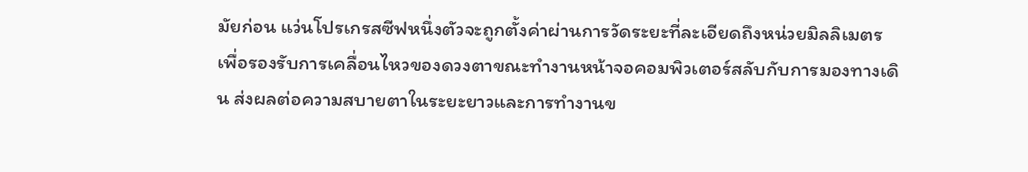มัยก่อน แว่นโปรเกรสซีฟหนึ่งตัวจะถูกตั้งค่าผ่านการวัดระยะที่ละเอียดถึงหน่วยมิลลิเมตร เพื่อรองรับการเคลื่อนไหวของดวงตาขณะทำงานหน้าจอคอมพิวเตอร์สลับกับการมองทางเดิน ส่งผลต่อความสบายตาในระยะยาวและการทำงานข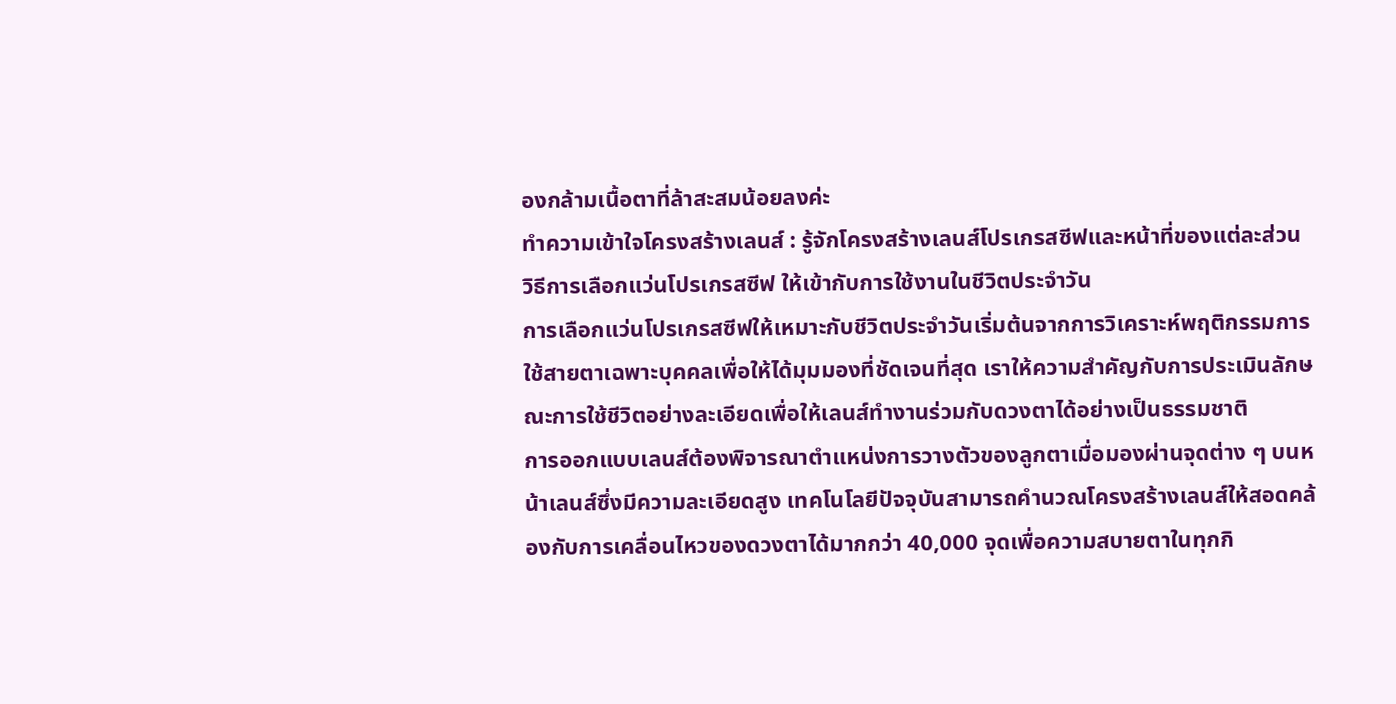องกล้ามเนื้อตาที่ล้าสะสมน้อยลงค่ะ
ทำความเข้าใจโครงสร้างเลนส์ : รู้จักโครงสร้างเลนส์โปรเกรสซีฟและหน้าที่ของแต่ละส่วน
วิธีการเลือกแว่นโปรเกรสซีฟ ให้เข้ากับการใช้งานในชีวิตประจำวัน
การเลือกแว่นโปรเกรสซีฟให้เหมาะกับชีวิตประจำวันเริ่มต้นจากการวิเคราะห์พฤติกรรมการใช้สายตาเฉพาะบุคคลเพื่อให้ได้มุมมองที่ชัดเจนที่สุด เราให้ความสำคัญกับการประเมินลักษณะการใช้ชีวิตอย่างละเอียดเพื่อให้เลนส์ทำงานร่วมกับดวงตาได้อย่างเป็นธรรมชาติ
การออกแบบเลนส์ต้องพิจารณาตำแหน่งการวางตัวของลูกตาเมื่อมองผ่านจุดต่าง ๆ บนหน้าเลนส์ซึ่งมีความละเอียดสูง เทคโนโลยีปัจจุบันสามารถคำนวณโครงสร้างเลนส์ให้สอดคล้องกับการเคลื่อนไหวของดวงตาได้มากกว่า 40,000 จุดเพื่อความสบายตาในทุกกิ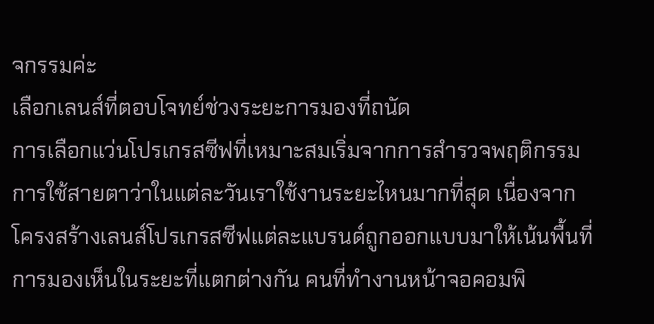จกรรมค่ะ
เลือกเลนส์ที่ตอบโจทย์ช่วงระยะการมองที่ถนัด
การเลือกแว่นโปรเกรสซีฟที่เหมาะสมเริ่มจากการสำรวจพฤติกรรมการใช้สายตาว่าในแต่ละวันเราใช้งานระยะไหนมากที่สุด เนื่องจากโครงสร้างเลนส์โปรเกรสซีฟแต่ละแบรนด์ถูกออกแบบมาให้เน้นพื้นที่การมองเห็นในระยะที่แตกต่างกัน คนที่ทำงานหน้าจอคอมพิ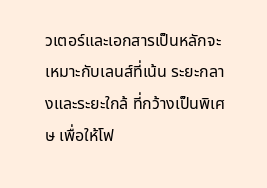วเตอร์และเอกสารเป็นหลักจะเหมาะกับเลนส์ที่เน้น ระยะกลางและระยะใกล้ ที่กว้างเป็นพิเศษ เพื่อให้โฟ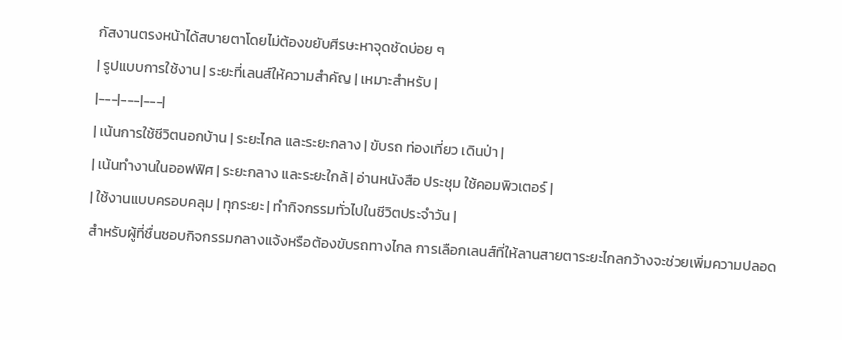กัสงานตรงหน้าได้สบายตาโดยไม่ต้องขยับศีรษะหาจุดชัดบ่อย ๆ
| รูปแบบการใช้งาน | ระยะที่เลนส์ให้ความสำคัญ | เหมาะสำหรับ |
|---|---|---|
| เน้นการใช้ชีวิตนอกบ้าน | ระยะไกล และระยะกลาง | ขับรถ ท่องเที่ยว เดินป่า |
| เน้นทำงานในออฟฟิศ | ระยะกลาง และระยะใกล้ | อ่านหนังสือ ประชุม ใช้คอมพิวเตอร์ |
| ใช้งานแบบครอบคลุม | ทุกระยะ | ทำกิจกรรมทั่วไปในชีวิตประจำวัน |
สำหรับผู้ที่ชื่นชอบกิจกรรมกลางแจ้งหรือต้องขับรถทางไกล การเลือกเลนส์ที่ให้ลานสายตาระยะไกลกว้างจะช่วยเพิ่มความปลอด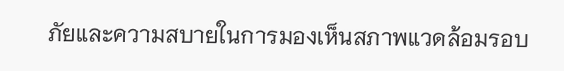ภัยและความสบายในการมองเห็นสภาพแวดล้อมรอบ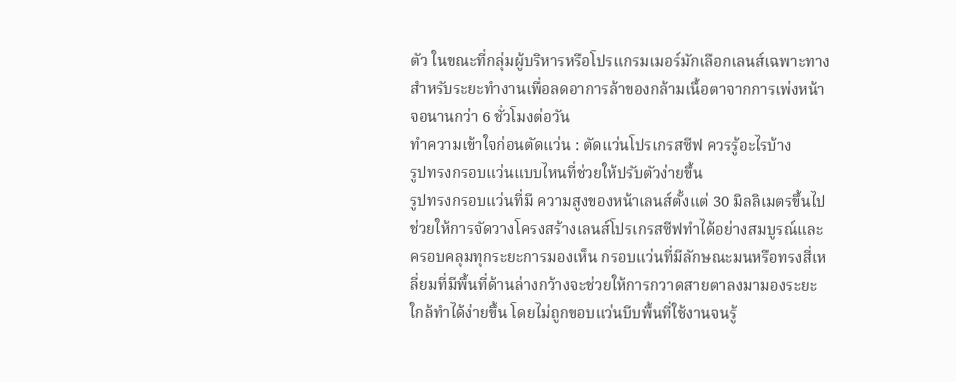ตัว ในขณะที่กลุ่มผู้บริหารหรือโปรแกรมเมอร์มักเลือกเลนส์เฉพาะทางสำหรับระยะทำงานเพื่อลดอาการล้าของกล้ามเนื้อตาจากการเพ่งหน้าจอนานกว่า 6 ชั่วโมงต่อวัน
ทำความเข้าใจก่อนตัดแว่น : ตัดแว่นโปรเกรสซีฟ ควรรู้อะไรบ้าง
รูปทรงกรอบแว่นแบบไหนที่ช่วยให้ปรับตัวง่ายขึ้น
รูปทรงกรอบแว่นที่มี ความสูงของหน้าเลนส์ตั้งแต่ 30 มิลลิเมตรขึ้นไป ช่วยให้การจัดวางโครงสร้างเลนส์โปรเกรสซีฟทำได้อย่างสมบูรณ์และครอบคลุมทุกระยะการมองเห็น กรอบแว่นที่มีลักษณะมนหรือทรงสี่เหลี่ยมที่มีพื้นที่ด้านล่างกว้างจะช่วยให้การกวาดสายตาลงมามองระยะใกล้ทำได้ง่ายขึ้น โดยไม่ถูกขอบแว่นบีบพื้นที่ใช้งานจนรู้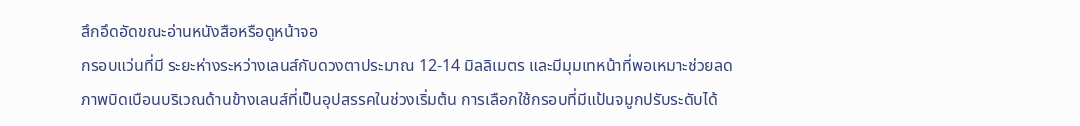สึกอึดอัดขณะอ่านหนังสือหรือดูหน้าจอ
กรอบแว่นที่มี ระยะห่างระหว่างเลนส์กับดวงตาประมาณ 12-14 มิลลิเมตร และมีมุมเทหน้าที่พอเหมาะช่วยลดภาพบิดเบือนบริเวณด้านข้างเลนส์ที่เป็นอุปสรรคในช่วงเริ่มต้น การเลือกใช้กรอบที่มีแป้นจมูกปรับระดับได้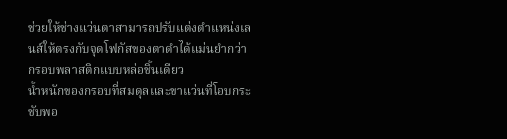ช่วยให้ช่างแว่นตาสามารถปรับแต่งตำแหน่งเลนส์ให้ตรงกับจุดโฟกัสของตาดำได้แม่นยำกว่ากรอบพลาสติกแบบหล่อชิ้นเดียว
น้ำหนักของกรอบที่สมดุลและขาแว่นที่โอบกระชับพอ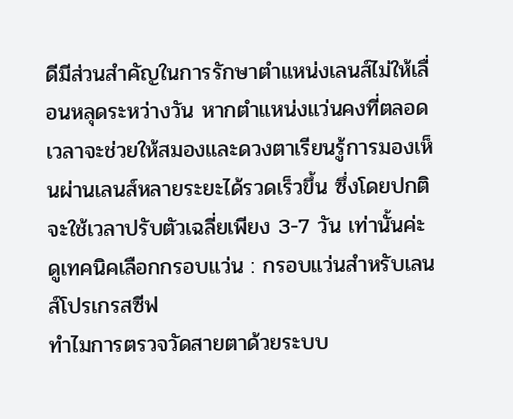ดีมีส่วนสำคัญในการรักษาตำแหน่งเลนส์ไม่ให้เลื่อนหลุดระหว่างวัน หากตำแหน่งแว่นคงที่ตลอดเวลาจะช่วยให้สมองและดวงตาเรียนรู้การมองเห็นผ่านเลนส์หลายระยะได้รวดเร็วขึ้น ซึ่งโดยปกติจะใช้เวลาปรับตัวเฉลี่ยเพียง 3-7 วัน เท่านั้นค่ะ
ดูเทคนิคเลือกกรอบแว่น : กรอบแว่นสำหรับเลนส์โปรเกรสซีฟ
ทำไมการตรวจวัดสายตาด้วยระบบ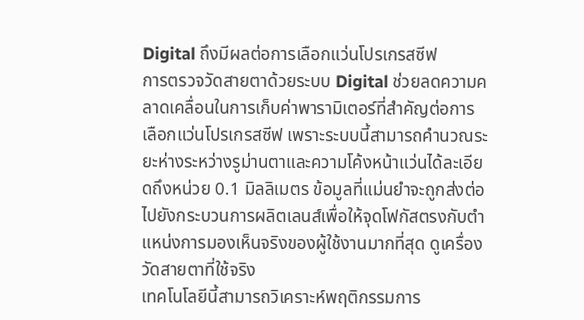Digital ถึงมีผลต่อการเลือกแว่นโปรเกรสซีฟ
การตรวจวัดสายตาด้วยระบบ Digital ช่วยลดความคลาดเคลื่อนในการเก็บค่าพารามิเตอร์ที่สำคัญต่อการ เลือกแว่นโปรเกรสซีฟ เพราะระบบนี้สามารถคำนวณระยะห่างระหว่างรูม่านตาและความโค้งหน้าแว่นได้ละเอียดถึงหน่วย 0.1 มิลลิเมตร ข้อมูลที่แม่นยำจะถูกส่งต่อไปยังกระบวนการผลิตเลนส์เพื่อให้จุดโฟกัสตรงกับตำแหน่งการมองเห็นจริงของผู้ใช้งานมากที่สุด ดูเครื่องวัดสายตาที่ใช้จริง
เทคโนโลยีนี้สามารถวิเคราะห์พฤติกรรมการ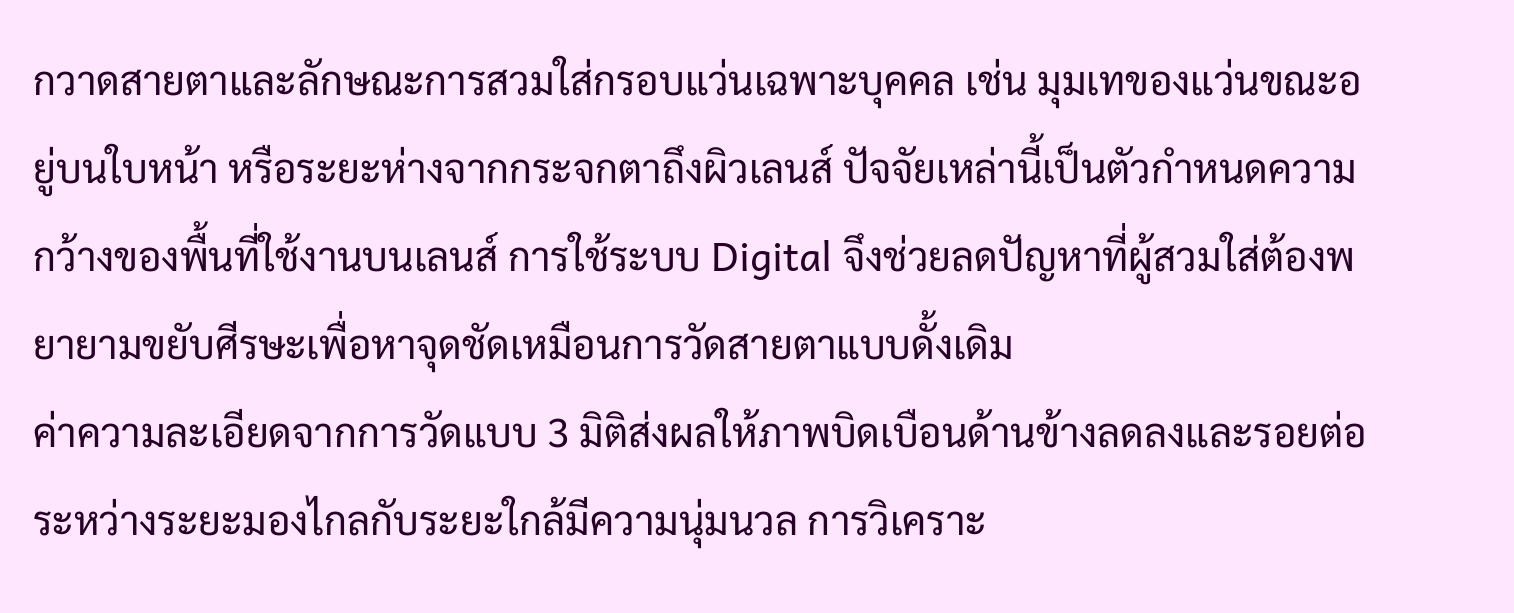กวาดสายตาและลักษณะการสวมใส่กรอบแว่นเฉพาะบุคคล เช่น มุมเทของแว่นขณะอยู่บนใบหน้า หรือระยะห่างจากกระจกตาถึงผิวเลนส์ ปัจจัยเหล่านี้เป็นตัวกำหนดความกว้างของพื้นที่ใช้งานบนเลนส์ การใช้ระบบ Digital จึงช่วยลดปัญหาที่ผู้สวมใส่ต้องพยายามขยับศีรษะเพื่อหาจุดชัดเหมือนการวัดสายตาแบบดั้งเดิม
ค่าความละเอียดจากการวัดแบบ 3 มิติส่งผลให้ภาพบิดเบือนด้านข้างลดลงและรอยต่อระหว่างระยะมองไกลกับระยะใกล้มีความนุ่มนวล การวิเคราะ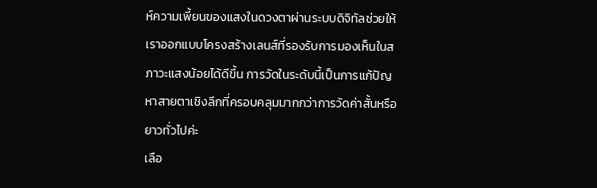ห์ความเพี้ยนของแสงในดวงตาผ่านระบบดิจิทัลช่วยให้เราออกแบบโครงสร้างเลนส์ที่รองรับการมองเห็นในสภาวะแสงน้อยได้ดีขึ้น การวัดในระดับนี้เป็นการแก้ปัญหาสายตาเชิงลึกที่ครอบคลุมมากกว่าการวัดค่าสั้นหรือยาวทั่วไปค่ะ
เลือ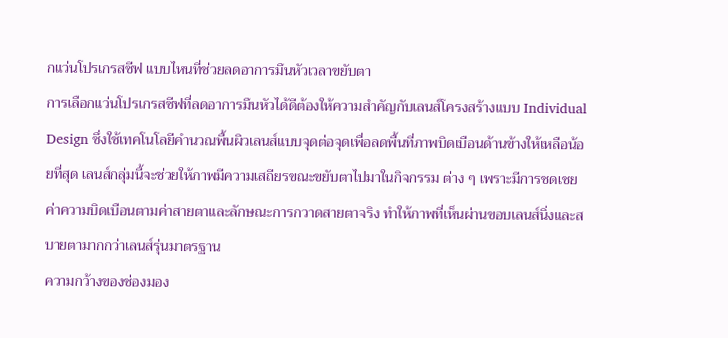กแว่นโปรเกรสซีฟ แบบไหนที่ช่วยลดอาการมึนหัวเวลาขยับตา
การเลือกแว่นโปรเกรสซีฟที่ลดอาการมึนหัวได้ดีต้องให้ความสำคัญกับเลนส์โครงสร้างแบบ Individual Design ซึ่งใช้เทคโนโลยีคำนวณพื้นผิวเลนส์แบบจุดต่อจุดเพื่อลดพื้นที่ภาพบิดเบือนด้านข้างให้เหลือน้อยที่สุด เลนส์กลุ่มนี้จะช่วยให้ภาพมีความเสถียรขณะขยับตาไปมาในกิจกรรม ต่าง ๆ เพราะมีการชดเชยค่าความบิดเบือนตามค่าสายตาและลักษณะการกวาดสายตาจริง ทำให้ภาพที่เห็นผ่านขอบเลนส์นิ่งและสบายตามากกว่าเลนส์รุ่นมาตรฐาน
ความกว้างของช่องมอง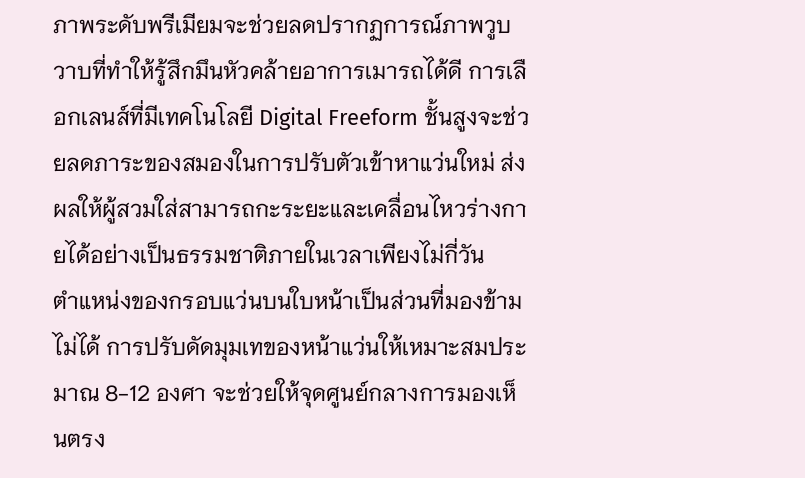ภาพระดับพรีเมียมจะช่วยลดปรากฏการณ์ภาพวูบวาบที่ทำให้รู้สึกมึนหัวคล้ายอาการเมารถได้ดี การเลือกเลนส์ที่มีเทคโนโลยี Digital Freeform ชั้นสูงจะช่วยลดภาระของสมองในการปรับตัวเข้าหาแว่นใหม่ ส่งผลให้ผู้สวมใส่สามารถกะระยะและเคลื่อนไหวร่างกายได้อย่างเป็นธรรมชาติภายในเวลาเพียงไม่กี่วัน
ตำแหน่งของกรอบแว่นบนใบหน้าเป็นส่วนที่มองข้ามไม่ได้ การปรับดัดมุมเทของหน้าแว่นให้เหมาะสมประมาณ 8-12 องศา จะช่วยให้จุดศูนย์กลางการมองเห็นตรง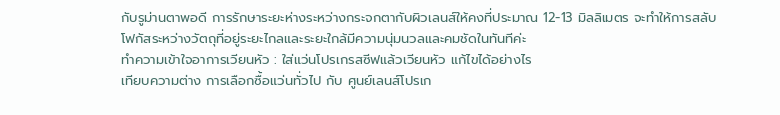กับรูม่านตาพอดี การรักษาระยะห่างระหว่างกระจกตากับผิวเลนส์ให้คงที่ประมาณ 12-13 มิลลิเมตร จะทำให้การสลับโฟกัสระหว่างวัตถุที่อยู่ระยะไกลและระยะใกล้มีความนุ่มนวลและคมชัดในทันทีค่ะ
ทำความเข้าใจอาการเวียนหัว : ใส่แว่นโปรเกรสซีฟแล้วเวียนหัว แก้ไขได้อย่างไร
เทียบความต่าง การเลือกซื้อแว่นทั่วไป กับ ศูนย์เลนส์โปรเก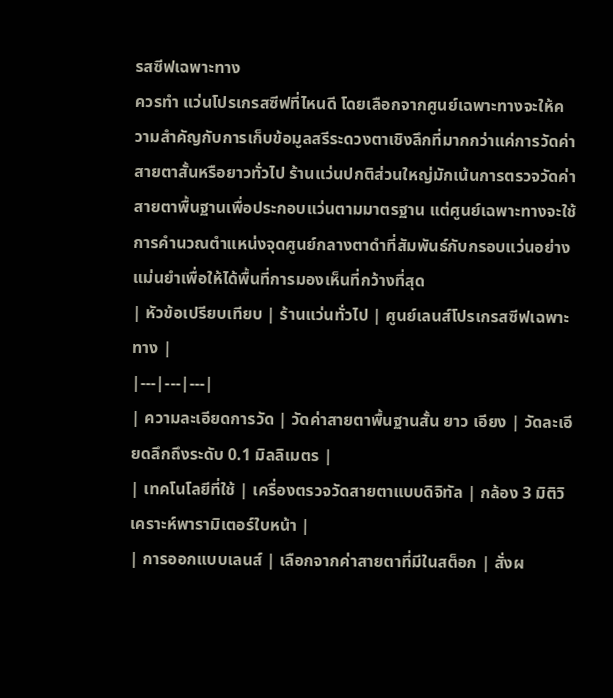รสซีฟเฉพาะทาง
ควรทำ แว่นโปรเกรสซีฟที่ไหนดี โดยเลือกจากศูนย์เฉพาะทางจะให้ความสำคัญกับการเก็บข้อมูลสรีระดวงตาเชิงลึกที่มากกว่าแค่การวัดค่าสายตาสั้นหรือยาวทั่วไป ร้านแว่นปกติส่วนใหญ่มักเน้นการตรวจวัดค่าสายตาพื้นฐานเพื่อประกอบแว่นตามมาตรฐาน แต่ศูนย์เฉพาะทางจะใช้การคำนวณตำแหน่งจุดศูนย์กลางตาดำที่สัมพันธ์กับกรอบแว่นอย่างแม่นยำเพื่อให้ได้พื้นที่การมองเห็นที่กว้างที่สุด
| หัวข้อเปรียบเทียบ | ร้านแว่นทั่วไป | ศูนย์เลนส์โปรเกรสซีฟเฉพาะทาง |
|---|---|---|
| ความละเอียดการวัด | วัดค่าสายตาพื้นฐานสั้น ยาว เอียง | วัดละเอียดลึกถึงระดับ 0.1 มิลลิเมตร |
| เทคโนโลยีที่ใช้ | เครื่องตรวจวัดสายตาแบบดิจิทัล | กล้อง 3 มิติวิเคราะห์พารามิเตอร์ใบหน้า |
| การออกแบบเลนส์ | เลือกจากค่าสายตาที่มีในสต็อก | สั่งผ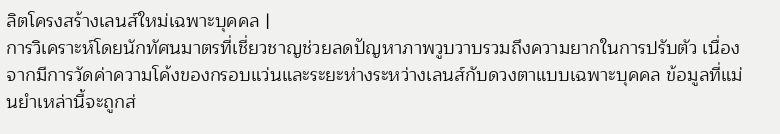ลิตโครงสร้างเลนส์ใหม่เฉพาะบุคคล |
การวิเคราะห์โดยนักทัศนมาตรที่เชี่ยวชาญช่วยลดปัญหาภาพวูบวาบรวมถึงความยากในการปรับตัว เนื่องจากมีการวัดค่าความโค้งของกรอบแว่นและระยะห่างระหว่างเลนส์กับดวงตาแบบเฉพาะบุคคล ข้อมูลที่แม่นยำเหล่านี้จะถูกส่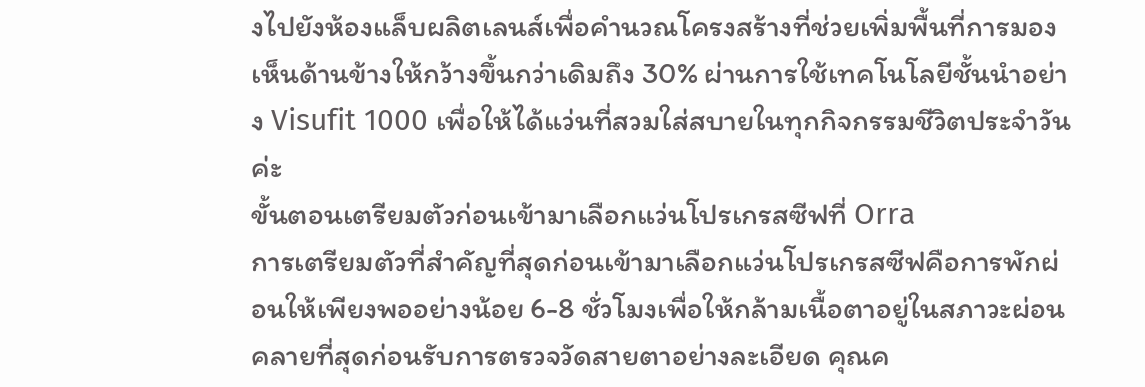งไปยังห้องแล็บผลิตเลนส์เพื่อคำนวณโครงสร้างที่ช่วยเพิ่มพื้นที่การมองเห็นด้านข้างให้กว้างขึ้นกว่าเดิมถึง 30% ผ่านการใช้เทคโนโลยีชั้นนำอย่าง Visufit 1000 เพื่อให้ได้แว่นที่สวมใส่สบายในทุกกิจกรรมชีวิตประจำวันค่ะ
ขั้นตอนเตรียมตัวก่อนเข้ามาเลือกแว่นโปรเกรสซีฟที่ Orra
การเตรียมตัวที่สำคัญที่สุดก่อนเข้ามาเลือกแว่นโปรเกรสซีฟคือการพักผ่อนให้เพียงพออย่างน้อย 6-8 ชั่วโมงเพื่อให้กล้ามเนื้อตาอยู่ในสภาวะผ่อนคลายที่สุดก่อนรับการตรวจวัดสายตาอย่างละเอียด คุณค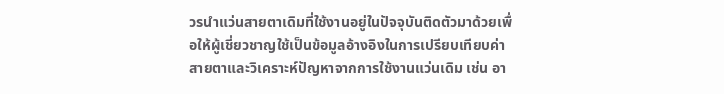วรนำแว่นสายตาเดิมที่ใช้งานอยู่ในปัจจุบันติดตัวมาด้วยเพื่อให้ผู้เชี่ยวชาญใช้เป็นข้อมูลอ้างอิงในการเปรียบเทียบค่าสายตาและวิเคราะห์ปัญหาจากการใช้งานแว่นเดิม เช่น อา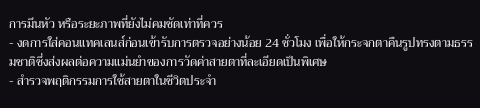การมึนหัว หรือระยะภาพที่ยังไม่คมชัดเท่าที่ควร
- งดการใส่คอนแทคเลนส์ก่อนเข้ารับการตรวจอย่างน้อย 24 ชั่วโมง เพื่อให้กระจกตาคืนรูปทรงตามธรรมชาติซึ่งส่งผลต่อความแม่นยำของการวัดค่าสายตาที่ละเอียดเป็นพิเศษ
- สำรวจพฤติกรรมการใช้สายตาในชีวิตประจำ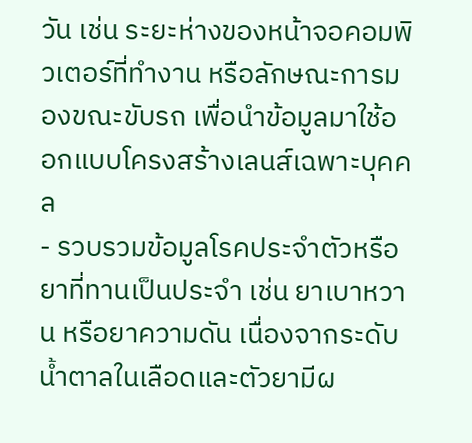วัน เช่น ระยะห่างของหน้าจอคอมพิวเตอร์ที่ทำงาน หรือลักษณะการมองขณะขับรถ เพื่อนำข้อมูลมาใช้ออกแบบโครงสร้างเลนส์เฉพาะบุคคล
- รวบรวมข้อมูลโรคประจำตัวหรือยาที่ทานเป็นประจำ เช่น ยาเบาหวาน หรือยาความดัน เนื่องจากระดับน้ำตาลในเลือดและตัวยามีผ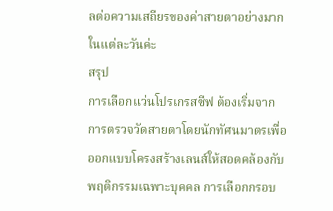ลต่อความเสถียรของค่าสายตาอย่างมากในแต่ละวันค่ะ
สรุป
การเลือกแว่นโปรเกรสซีฟ ต้องเริ่มจากการตรวจวัดสายตาโดยนักทัศนมาตรเพื่อออกแบบโครงสร้างเลนส์ให้สอดคล้องกับพฤติกรรมเฉพาะบุคคล การเลือกกรอบ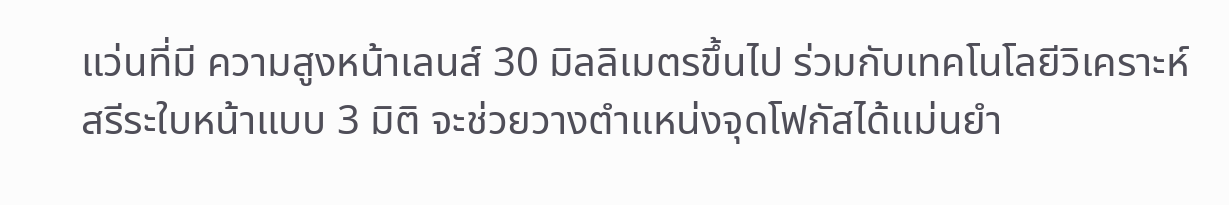แว่นที่มี ความสูงหน้าเลนส์ 30 มิลลิเมตรขึ้นไป ร่วมกับเทคโนโลยีวิเคราะห์สรีระใบหน้าแบบ 3 มิติ จะช่วยวางตำแหน่งจุดโฟกัสได้แม่นยำ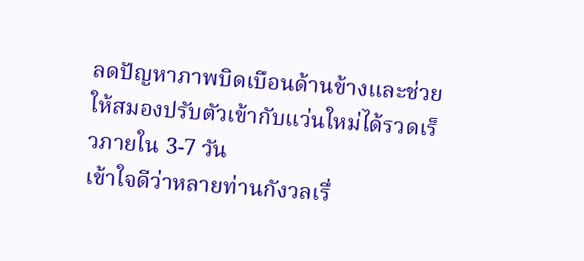ลดปัญหาภาพบิดเบือนด้านข้างและช่วยให้สมองปรับตัวเข้ากับแว่นใหม่ได้รวดเร็วภายใน 3-7 วัน
เข้าใจดีว่าหลายท่านกังวลเรื่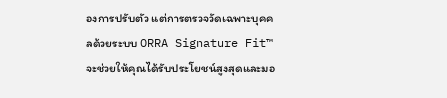องการปรับตัว แต่การตรวจวัดเฉพาะบุคคลด้วยระบบ ORRA Signature Fit™ จะช่วยให้คุณได้รับประโยชน์สูงสุดและมอ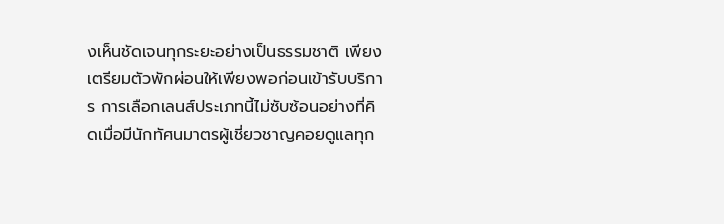งเห็นชัดเจนทุกระยะอย่างเป็นธรรมชาติ เพียงเตรียมตัวพักผ่อนให้เพียงพอก่อนเข้ารับบริการ การเลือกเลนส์ประเภทนี้ไม่ซับซ้อนอย่างที่คิดเมื่อมีนักทัศนมาตรผู้เชี่ยวชาญคอยดูแลทุก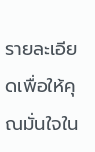รายละเอียดเพื่อให้คุณมั่นใจใน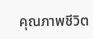คุณภาพชีวิต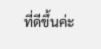ที่ดีขึ้นค่ะ